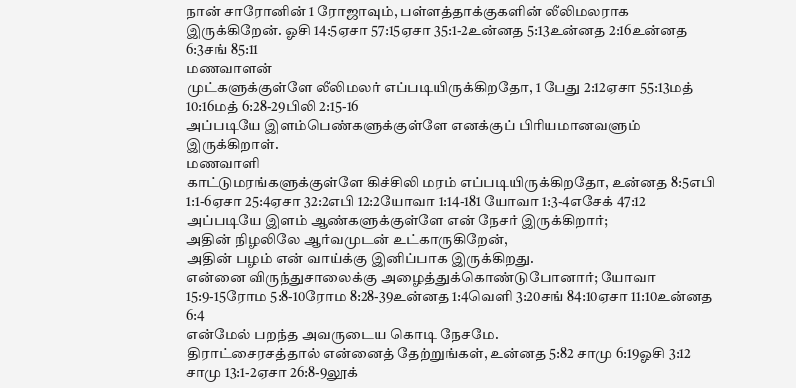நான் சாரோனின் 1 ரோஜாவும், பள்ளத்தாக்குகளின் லீலிமலராக இருக்கிறேன். ஓசி 14:5ஏசா 57:15ஏசா 35:1-2உன்னத 5:13உன்னத 2:16உன்னத 6:3சங் 85:11
மணவாளன்
முட்களுக்குள்ளே லீலிமலர் எப்படியிருக்கிறதோ, 1 பேது 2:12ஏசா 55:13மத் 10:16மத் 6:28-29பிலி 2:15-16
அப்படியே இளம்பெண்களுக்குள்ளே எனக்குப் பிரியமானவளும் இருக்கிறாள்.
மணவாளி
காட்டுமரங்களுக்குள்ளே கிச்சிலி மரம் எப்படியிருக்கிறதோ, உன்னத 8:5எபி 1:1-6ஏசா 25:4ஏசா 32:2எபி 12:2யோவா 1:14-181 யோவா 1:3-4எசேக் 47:12
அப்படியே இளம் ஆண்களுக்குள்ளே என் நேசர் இருக்கிறார்;
அதின் நிழலிலே ஆர்வமுடன் உட்காருகிறேன்,
அதின் பழம் என் வாய்க்கு இனிப்பாக இருக்கிறது.
என்னை விருந்துசாலைக்கு அழைத்துக்கொண்டுபோனார்; யோவா 15:9-15ரோம 5:8-10ரோம 8:28-39உன்னத 1:4வெளி 3:20சங் 84:10ஏசா 11:10உன்னத 6:4
என்மேல் பறந்த அவருடைய கொடி நேசமே.
திராட்சைரசத்தால் என்னைத் தேற்றுங்கள், உன்னத 5:82 சாமு 6:19ஓசி 3:12 சாமு 13:1-2ஏசா 26:8-9லூக்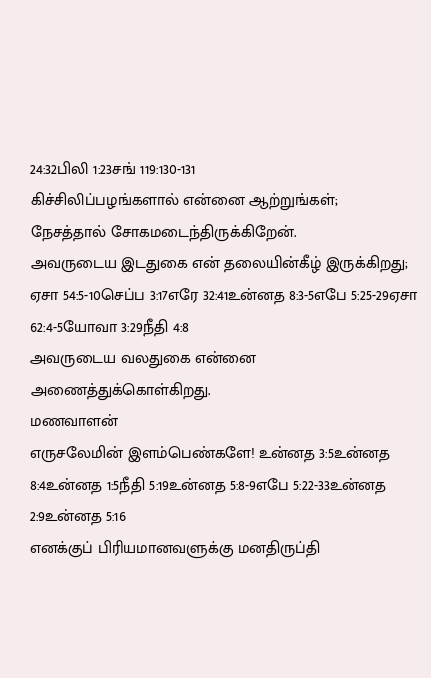24:32பிலி 1:23சங் 119:130-131
கிச்சிலிப்பழங்களால் என்னை ஆற்றுங்கள்;
நேசத்தால் சோகமடைந்திருக்கிறேன்.
அவருடைய இடதுகை என் தலையின்கீழ் இருக்கிறது; ஏசா 54:5-10செப்ப 3:17எரே 32:41உன்னத 8:3-5எபே 5:25-29ஏசா 62:4-5யோவா 3:29நீதி 4:8
அவருடைய வலதுகை என்னை அணைத்துக்கொள்கிறது.
மணவாளன்
எருசலேமின் இளம்பெண்களே! உன்னத 3:5உன்னத 8:4உன்னத 1:5நீதி 5:19உன்னத 5:8-9எபே 5:22-33உன்னத 2:9உன்னத 5:16
எனக்குப் பிரியமானவளுக்கு மனதிருப்தி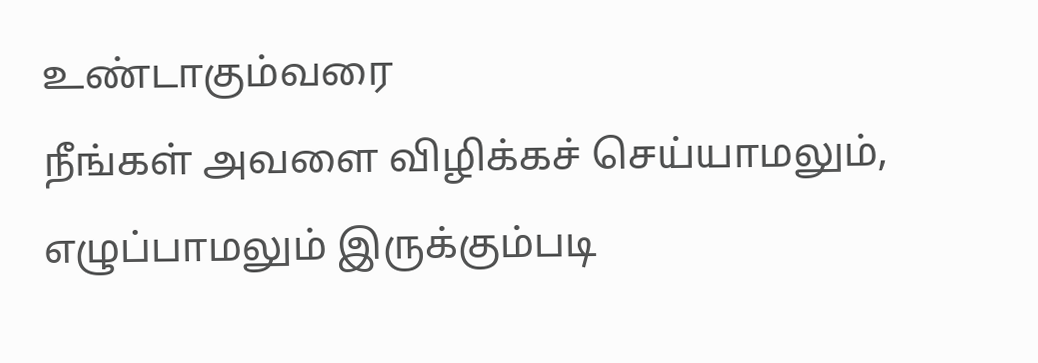உண்டாகும்வரை
நீங்கள் அவளை விழிக்கச் செய்யாமலும்,
எழுப்பாமலும் இருக்கும்படி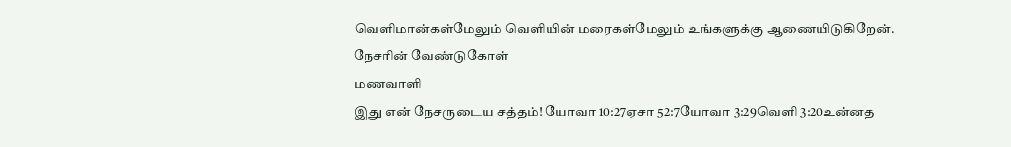வெளிமான்கள்மேலும் வெளியின் மரைகள்மேலும் உங்களுக்கு ஆணையிடுகிறேன்.
நேசரின் வேண்டுகோள்
மணவாளி
இது என் நேசருடைய சத்தம்! யோவா 10:27ஏசா 52:7யோவா 3:29வெளி 3:20உன்னத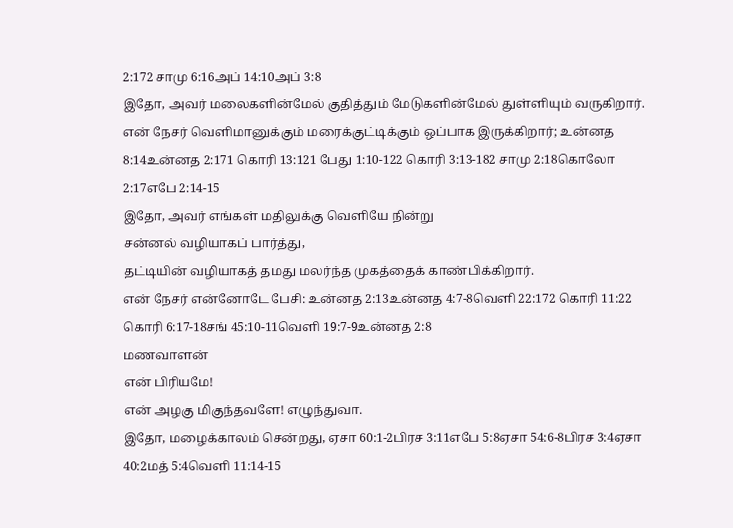2:172 சாமு 6:16அப் 14:10அப் 3:8
இதோ, அவர் மலைகளின்மேல் குதித்தும் மேடுகளின்மேல் துள்ளியும் வருகிறார்.
என் நேசர் வெளிமானுக்கும் மரைக்குட்டிக்கும் ஒப்பாக இருக்கிறார்; உன்னத 8:14உன்னத 2:171 கொரி 13:121 பேது 1:10-122 கொரி 3:13-182 சாமு 2:18கொலோ 2:17எபே 2:14-15
இதோ, அவர் எங்கள் மதிலுக்கு வெளியே நின்று
சன்னல் வழியாகப் பார்த்து,
தட்டியின் வழியாகத் தமது மலர்ந்த முகத்தைக் காண்பிக்கிறார்.
என் நேசர் என்னோடே பேசி: உன்னத 2:13உன்னத 4:7-8வெளி 22:172 கொரி 11:22 கொரி 6:17-18சங் 45:10-11வெளி 19:7-9உன்னத 2:8
மணவாளன்
என் பிரியமே!
என் அழகு மிகுந்தவளே! எழுந்துவா.
இதோ, மழைக்காலம் சென்றது, ஏசா 60:1-2பிரச 3:11எபே 5:8ஏசா 54:6-8பிரச 3:4ஏசா 40:2மத் 5:4வெளி 11:14-15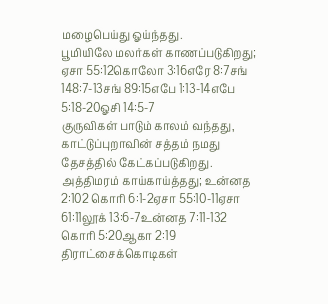மழைபெய்து ஓய்ந்தது.
பூமியிலே மலர்கள் காணப்படுகிறது; ஏசா 55:12கொலோ 3:16எரே 8:7சங் 148:7-13சங் 89:15எபே 1:13-14எபே 5:18-20ஓசி 14:5-7
குருவிகள் பாடும் காலம் வந்தது,
காட்டுப்புறாவின் சத்தம் நமது தேசத்தில் கேட்கப்படுகிறது.
அத்திமரம் காய்காய்த்தது; உன்னத 2:102 கொரி 6:1-2ஏசா 55:10-11ஏசா 61:11லூக் 13:6-7உன்னத 7:11-132 கொரி 5:20ஆகா 2:19
திராட்சைக்கொடிகள்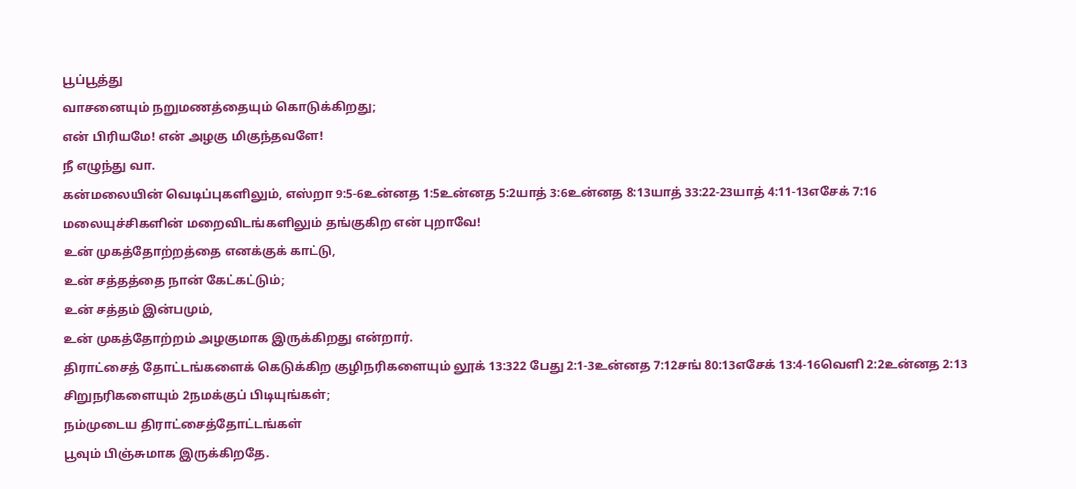பூப்பூத்து
வாசனையும் நறுமணத்தையும் கொடுக்கிறது;
என் பிரியமே! என் அழகு மிகுந்தவளே!
நீ எழுந்து வா.
கன்மலையின் வெடிப்புகளிலும், எஸ்றா 9:5-6உன்னத 1:5உன்னத 5:2யாத் 3:6உன்னத 8:13யாத் 33:22-23யாத் 4:11-13எசேக் 7:16
மலையுச்சிகளின் மறைவிடங்களிலும் தங்குகிற என் புறாவே!
உன் முகத்தோற்றத்தை எனக்குக் காட்டு,
உன் சத்தத்தை நான் கேட்கட்டும்;
உன் சத்தம் இன்பமும்,
உன் முகத்தோற்றம் அழகுமாக இருக்கிறது என்றார்.
திராட்சைத் தோட்டங்களைக் கெடுக்கிற குழிநரிகளையும் லூக் 13:322 பேது 2:1-3உன்னத 7:12சங் 80:13எசேக் 13:4-16வெளி 2:2உன்னத 2:13
சிறுநரிகளையும் 2நமக்குப் பிடியுங்கள்;
நம்முடைய திராட்சைத்தோட்டங்கள்
பூவும் பிஞ்சுமாக இருக்கிறதே.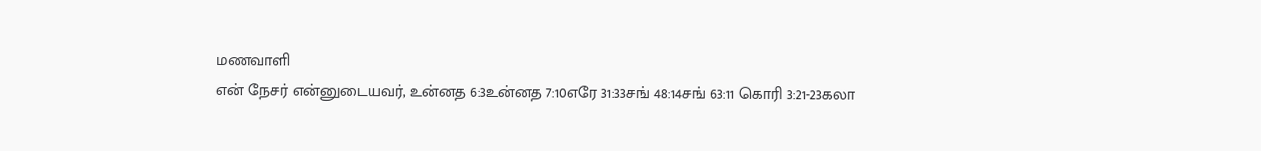மணவாளி
என் நேசர் என்னுடையவர், உன்னத 6:3உன்னத 7:10எரே 31:33சங் 48:14சங் 63:11 கொரி 3:21-23கலா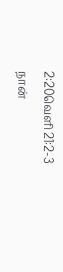2:20வெளி 21:2-3
நான்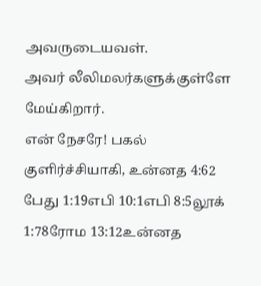அவருடையவள்.
அவர் லீலிமலர்களுக்குள்ளே மேய்கிறார்.
என் நேசரே! பகல் குளிர்ச்சியாகி, உன்னத 4:62 பேது 1:19எபி 10:1எபி 8:5லூக் 1:78ரோம 13:12உன்னத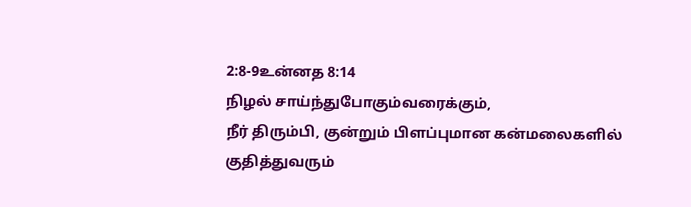2:8-9உன்னத 8:14
நிழல் சாய்ந்துபோகும்வரைக்கும்,
நீர் திரும்பி, குன்றும் பிளப்புமான கன்மலைகளில்
குதித்துவரும்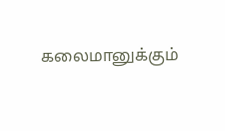கலைமானுக்கும்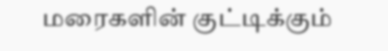மரைகளின் குட்டிக்கும்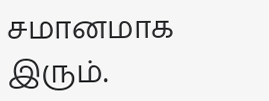சமானமாக இரும்.